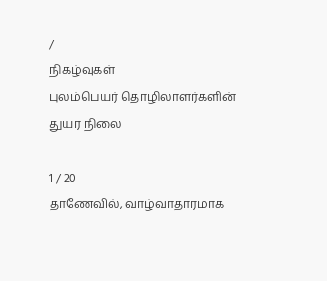/
நிகழ்வுகள்
புலம்பெயர் தொழிலாளர்களின் துயர நிலை

1 / 20
தாணேவில், வாழ்வாதாரமாக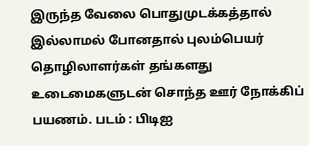இருந்த வேலை பொதுமுடக்கத்தால் இல்லாமல் போனதால் புலம்பெயர் தொழிலாளர்கள் தங்களது உடைமைகளுடன் சொந்த ஊர் நோக்கிப் பயணம். படம் : பிடிஐ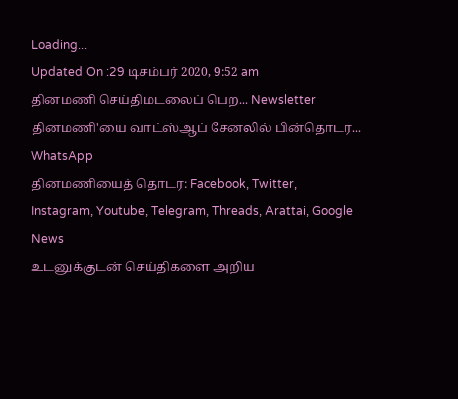Loading...
Updated On :29 டிசம்பர் 2020, 9:52 am
தினமணி செய்திமடலைப் பெற... Newsletter
தினமணி'யை வாட்ஸ்ஆப் சேனலில் பின்தொடர... WhatsApp
தினமணியைத் தொடர: Facebook, Twitter, Instagram, Youtube, Telegram, Threads, Arattai, Google News
உடனுக்குடன் செய்திகளை அறிய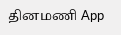தினமணி App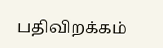பதிவிறக்கம்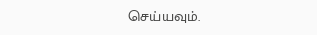செய்யவும்.